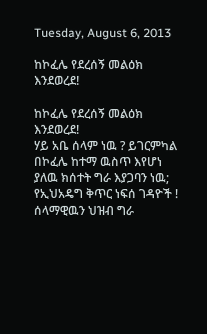Tuesday, August 6, 2013

ከኮፈሌ የደረሰኝ መልዕክ እንደወረደ!

ከኮፈሌ የደረሰኝ መልዕክ እንደወረደ!
ሃይ አቤ ሰላም ነዉ ? ይገርምካል በኮፈሌ ከተማ ዉስጥ እየሆነ ያለዉ ክሰተት ግራ እያጋባን ነዉ; የኢህአዴግ ቅጥር ነፍሰ ገዳዮች ! ሰላማዊዉን ህዝብ ግራ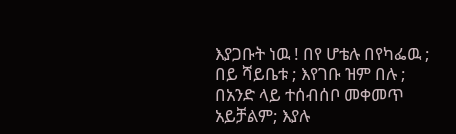እያጋቡት ነዉ ! በየ ሆቴሉ በየካፌዉ ; በይ ሻይቤቱ ; እየገቡ ዝም በሉ ; በአንድ ላይ ተሰብሰቦ መቀመጥ አይቻልም; እያሉ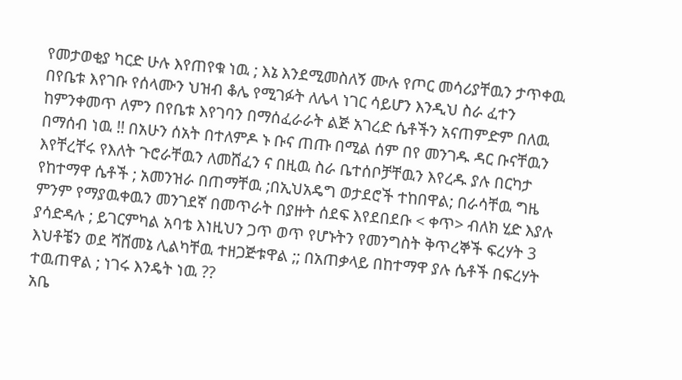የመታወቂያ ካርድ ሁሉ እየጠየቁ ነዉ ; እኔ እንደሚመስለኝ ሙሉ የጦር መሳሪያቸዉን ታጥቀዉ በየቤቱ እየገቡ የሰላሙን ህዝብ ቆሌ የሚገፉት ለሌላ ነገር ሳይሆን እንዲህ ስራ ፈተን ከምንቀመጥ ለምን በየቤቱ እየገባን በማሰፈራራት ልጅ አገረድ ሴቶችን አናጠምድም በለዉ በማሰብ ነዉ !! በአሁን ሰአት በተለምዶ ኑ ቡና ጠጡ በሚል ሰም በየ መንገዱ ዳር ቡናቸዉን እየቸረቸሩ የእለት ጉሮራቸዉን ለመሸፈን ና በዚዉ ስራ ቤተሰቦቻቸዉን እየረዱ ያሉ በርካታ የከተማዋ ሴቶች ; አመንዝራ በጠማቸዉ ;በኢህአዴግ ወታደሮች ተከበዋል; በራሳቸዉ ግዜ ምንም የማያዉቀዉን መንገደኛ በመጥራት በያዙት ሰደፍ እየደበደቡ < ቀጥ> ብለክ ሂድ እያሉ ያሳድዳሉ ; ይገርምካል አባቴ እነዚህን ጋጥ ወጥ የሆኑትን የመንግስት ቅጥረኞች ፍረሃት 3 እህቶቼን ወደ ሻሸመኔ ሊልካቸዉ ተዘጋጅቱዋል ;; በአጠቃላይ በከተማዋ ያሉ ሴቶች በፍረሃት ተዉጠዋል ; ነገሩ እንዴት ነዉ ??
አቤ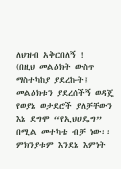ለህዝብ አቅርበለኝ !
(በዚህ መልዕክት ውስጥ ማስተካከያ ያደረኩት፤ መልዕክቱን ያደረሰችኝ ወዳጄ የወያኔ ወታደሮች ያለቻቸውን እኔ ደግሞ “የኢህሀዴግ” በሚል መተካቴ ብቻ ነው፡፡ ምክንያቱም እንደኔ እምነት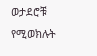ወታደሮቹ የሚወክሉት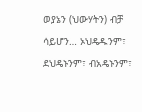ወያኔን (ህውሃትን) ብቻ ሳይሆን… ኦህዴዱንም፣ ደህዴኑንም፣ ብአዴኑንም፣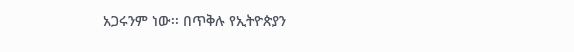አጋሩንም ነው፡፡ በጥቅሉ የኢትዮጵያን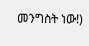መንግስት ነው!)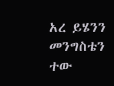አረ ይሄንን መንግስቴን ተው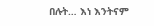በሉት… እነ እንትናም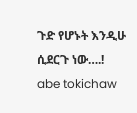ጉድ የሆኑት እንዲሁ ሲደርጉ ነው….!
abe tokichaw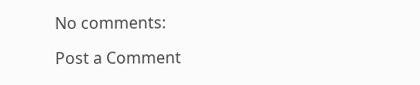No comments:

Post a Comment